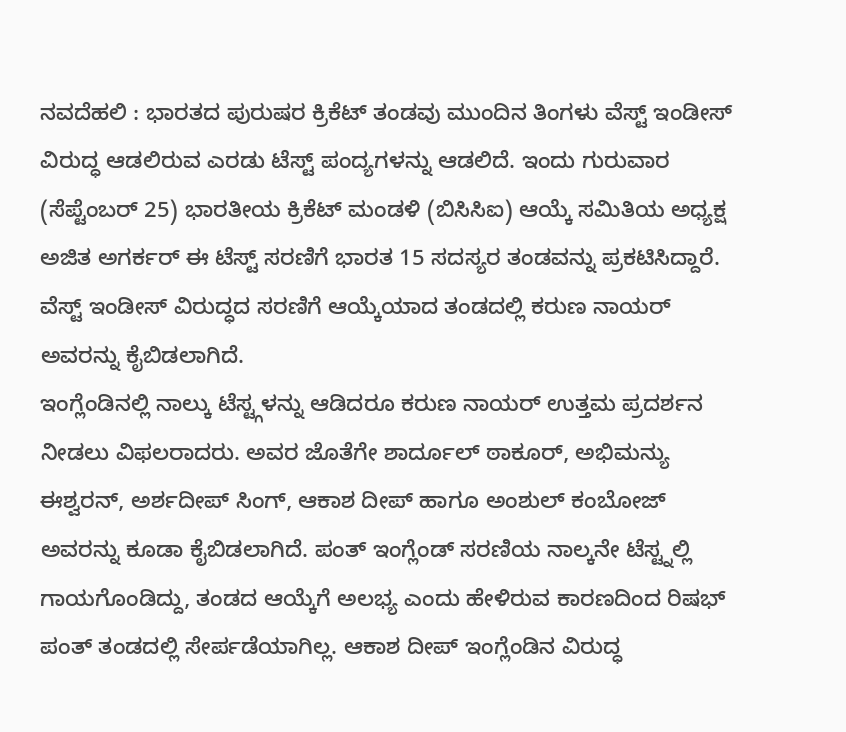ನವದೆಹಲಿ : ಭಾರತದ ಪುರುಷರ ಕ್ರಿಕೆಟ್ ತಂಡವು ಮುಂದಿನ ತಿಂಗಳು ವೆಸ್ಟ್ ಇಂಡೀಸ್ ವಿರುದ್ಧ ಆಡಲಿರುವ ಎರಡು ಟೆಸ್ಟ್ ಪಂದ್ಯಗಳನ್ನು ಆಡಲಿದೆ. ಇಂದು ಗುರುವಾರ (ಸೆಪ್ಟೆಂಬರ್ 25) ಭಾರತೀಯ ಕ್ರಿಕೆಟ್ ಮಂಡಳಿ (ಬಿಸಿಸಿಐ) ಆಯ್ಕೆ ಸಮಿತಿಯ ಅಧ್ಯಕ್ಷ ಅಜಿತ ಅಗರ್ಕರ್ ಈ ಟೆಸ್ಟ್ ಸರಣಿಗೆ ಭಾರತ 15 ಸದಸ್ಯರ ತಂಡವನ್ನು ಪ್ರಕಟಿಸಿದ್ದಾರೆ. ವೆಸ್ಟ್ ಇಂಡೀಸ್ ವಿರುದ್ಧದ ಸರಣಿಗೆ ಆಯ್ಕೆಯಾದ ತಂಡದಲ್ಲಿ ಕರುಣ ನಾಯರ್ ಅವರನ್ನು ಕೈಬಿಡಲಾಗಿದೆ.
ಇಂಗ್ಲೆಂಡಿನಲ್ಲಿ ನಾಲ್ಕು ಟೆಸ್ಟ್ಗಳನ್ನು ಆಡಿದರೂ ಕರುಣ ನಾಯರ್ ಉತ್ತಮ ಪ್ರದರ್ಶನ ನೀಡಲು ವಿಫಲರಾದರು. ಅವರ ಜೊತೆಗೇ ಶಾರ್ದೂಲ್ ಠಾಕೂರ್, ಅಭಿಮನ್ಯು ಈಶ್ವರನ್, ಅರ್ಶದೀಪ್ ಸಿಂಗ್, ಆಕಾಶ ದೀಪ್ ಹಾಗೂ ಅಂಶುಲ್ ಕಂಬೋಜ್ ಅವರನ್ನು ಕೂಡಾ ಕೈಬಿಡಲಾಗಿದೆ. ಪಂತ್ ಇಂಗ್ಲೆಂಡ್ ಸರಣಿಯ ನಾಲ್ಕನೇ ಟೆಸ್ಟ್ನಲ್ಲಿ ಗಾಯಗೊಂಡಿದ್ದು, ತಂಡದ ಆಯ್ಕೆಗೆ ಅಲಭ್ಯ ಎಂದು ಹೇಳಿರುವ ಕಾರಣದಿಂದ ರಿಷಭ್ ಪಂತ್ ತಂಡದಲ್ಲಿ ಸೇರ್ಪಡೆಯಾಗಿಲ್ಲ. ಆಕಾಶ ದೀಪ್ ಇಂಗ್ಲೆಂಡಿನ ವಿರುದ್ಧ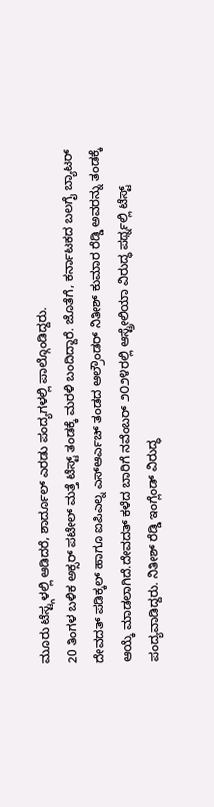ಮೂರು ಟೆಸ್ಟ್ಗಳಲ್ಲಿ ಆಡಿದರೆ, ಶಾರ್ದೂಲ್ ಎರಡು ಪಂದ್ಯಗಳಲ್ಲಿ ಪಾಲ್ಗೊಂಡಿದ್ದರು.
20 ತಿಂಗಳ ಬಳಿಕ ಅಕ್ಸರ್ ಪಟೇಲ್ ಮತ್ತೆ ಟೆಸ್ಟ್ ತಂಡಕ್ಕೆ ಮರಳಿ ಬಂದಿದ್ದಾರೆ. ಜೊತೆಗೆ, ಕರ್ನಾಟಕದ ಬಲಗೈ ಬ್ಯಾಟರ್ ದೇವದತ್ ಪಡಿಕ್ಕಲ್ ಹಾಗೂ ಐಪಿಎಲ್ನ ಎಸ್ಆರ್ಎಚ್ ತಂಡದ ಆಲ್ರೌಂಡರ್ ನಿತೀಶ್ ಕುಮಾರ ರೆಡ್ಡಿ ಅವರನ್ನು ತಂಡಕ್ಕೆ ಆಯ್ಕೆ ಮಾಡಲಾಗಿದೆ.ದೇವದತ್ ಕಳೆದ ಬಾರಿಗೆ ನವೆಂಬರ್ ೨೦೨೪ರಲ್ಲಿ ಆಸ್ಟ್ರೇಲಿಯಾ ವಿರುದ್ಧ ಪರ್ಥ್ನಲ್ಲಿ ಟೆಸ್ಟ್ ಪಂದ್ಯವಾಡಿದ್ದರು. ನಿತೀಶ್ ರೆಡ್ಡಿ ಇಂಗ್ಲೆಂಡ್ ವಿರುದ್ಧ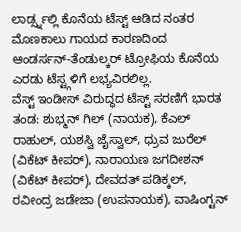ಲಾರ್ಡ್ಸ್ನಲ್ಲಿ ಕೊನೆಯ ಟೆಸ್ಟ್ ಆಡಿದ ನಂತರ ಮೊಣಕಾಲು ಗಾಯದ ಕಾರಣದಿಂದ ಆಂಡರ್ಸನ್-ತೆಂಡುಲ್ಕರ್ ಟ್ರೋಫಿಯ ಕೊನೆಯ ಎರಡು ಟೆಸ್ಟ್ಗಳಿಗೆ ಲಭ್ಯವಿರಲಿಲ್ಲ.
ವೆಸ್ಟ್ ಇಂಡೀಸ್ ವಿರುದ್ಧದ ಟೆಸ್ಟ್ ಸರಣಿಗೆ ಭಾರತ ತಂಡ: ಶುಭ್ಮನ್ ಗಿಲ್ (ನಾಯಕ), ಕೆಎಲ್ ರಾಹುಲ್, ಯಶಸ್ವಿ ಜೈಸ್ವಾಲ್, ಧ್ರುವ ಜುರೆಲ್ (ವಿಕೆಟ್ ಕೀಪರ್), ನಾರಾಯಣ ಜಗದೀಶನ್ (ವಿಕೆಟ್ ಕೀಪರ್), ದೇವದತ್ ಪಡಿಕ್ಕಲ್, ರವೀಂದ್ರ ಜಡೇಜಾ (ಉಪನಾಯಕ), ವಾಷಿಂಗ್ಟನ್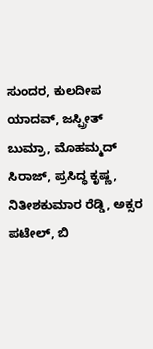ಸುಂದರ, ಕುಲದೀಪ ಯಾದವ್, ಜಸ್ಪ್ರೀತ್ ಬುಮ್ರಾ, ಮೊಹಮ್ಮದ್ ಸಿರಾಜ್, ಪ್ರಸಿದ್ಧ ಕೃಷ್ಣ, ನಿತೀಶಕುಮಾರ ರೆಡ್ಡಿ, ಅಕ್ಸರ ಪಟೇಲ್, ಬಿ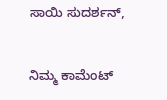ಸಾಯಿ ಸುದರ್ಶನ್,


ನಿಮ್ಮ ಕಾಮೆಂಟ್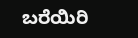ಬರೆಯಿರಿ